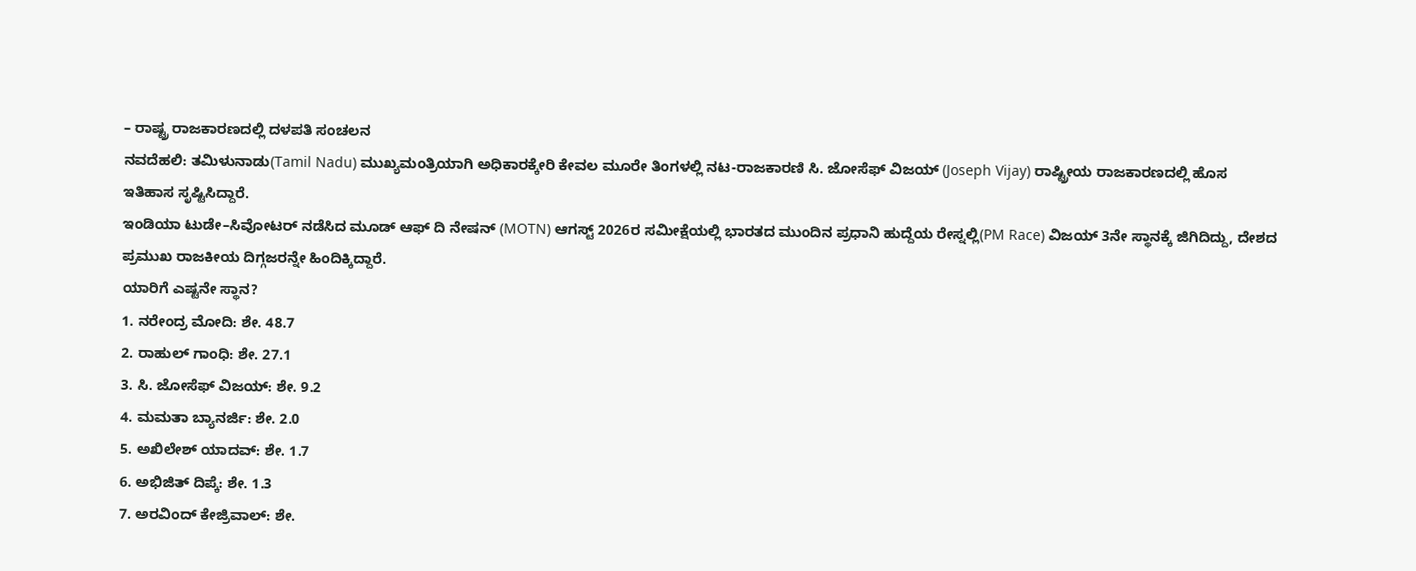– ರಾಷ್ಟ್ರ ರಾಜಕಾರಣದಲ್ಲಿ ದಳಪತಿ ಸಂಚಲನ
ನವದೆಹಲಿ: ತಮಿಳುನಾಡು(Tamil Nadu) ಮುಖ್ಯಮಂತ್ರಿಯಾಗಿ ಅಧಿಕಾರಕ್ಕೇರಿ ಕೇವಲ ಮೂರೇ ತಿಂಗಳಲ್ಲಿ ನಟ-ರಾಜಕಾರಣಿ ಸಿ. ಜೋಸೆಫ್ ವಿಜಯ್ (Joseph Vijay) ರಾಷ್ಟ್ರೀಯ ರಾಜಕಾರಣದಲ್ಲಿ ಹೊಸ ಇತಿಹಾಸ ಸೃಷ್ಟಿಸಿದ್ದಾರೆ.
ಇಂಡಿಯಾ ಟುಡೇ–ಸಿವೋಟರ್ ನಡೆಸಿದ ಮೂಡ್ ಆಫ್ ದಿ ನೇಷನ್ (MOTN) ಆಗಸ್ಟ್ 2026ರ ಸಮೀಕ್ಷೆಯಲ್ಲಿ ಭಾರತದ ಮುಂದಿನ ಪ್ರಧಾನಿ ಹುದ್ದೆಯ ರೇಸ್ನಲ್ಲಿ(PM Race) ವಿಜಯ್ 3ನೇ ಸ್ಥಾನಕ್ಕೆ ಜಿಗಿದಿದ್ದು, ದೇಶದ ಪ್ರಮುಖ ರಾಜಕೀಯ ದಿಗ್ಗಜರನ್ನೇ ಹಿಂದಿಕ್ಕಿದ್ದಾರೆ.
ಯಾರಿಗೆ ಎಷ್ಟನೇ ಸ್ಥಾನ?
1. ನರೇಂದ್ರ ಮೋದಿ: ಶೇ. 48.7
2. ರಾಹುಲ್ ಗಾಂಧಿ: ಶೇ. 27.1
3. ಸಿ. ಜೋಸೆಫ್ ವಿಜಯ್: ಶೇ. 9.2
4. ಮಮತಾ ಬ್ಯಾನರ್ಜಿ: ಶೇ. 2.0
5. ಅಖಿಲೇಶ್ ಯಾದವ್: ಶೇ. 1.7
6. ಅಭಿಜಿತ್ ದಿಪ್ಕೆ: ಶೇ. 1.3
7. ಅರವಿಂದ್ ಕೇಜ್ರಿವಾಲ್: ಶೇ.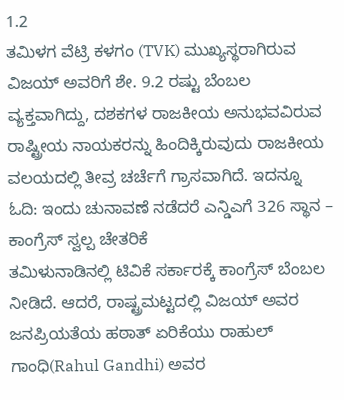1.2
ತಮಿಳಗ ವೆಟ್ರಿ ಕಳಗಂ (TVK) ಮುಖ್ಯಸ್ಥರಾಗಿರುವ ವಿಜಯ್ ಅವರಿಗೆ ಶೇ. 9.2 ರಷ್ಟು ಬೆಂಬಲ ವ್ಯಕ್ತವಾಗಿದ್ದು, ದಶಕಗಳ ರಾಜಕೀಯ ಅನುಭವವಿರುವ ರಾಷ್ಟ್ರೀಯ ನಾಯಕರನ್ನು ಹಿಂದಿಕ್ಕಿರುವುದು ರಾಜಕೀಯ ವಲಯದಲ್ಲಿ ತೀವ್ರ ಚರ್ಚೆಗೆ ಗ್ರಾಸವಾಗಿದೆ. ಇದನ್ನೂ ಓದಿ: ಇಂದು ಚುನಾವಣೆ ನಡೆದರೆ ಎನ್ಡಿಎಗೆ 326 ಸ್ಥಾನ – ಕಾಂಗ್ರೆಸ್ ಸ್ವಲ್ಪ ಚೇತರಿಕೆ
ತಮಿಳುನಾಡಿನಲ್ಲಿ ಟಿವಿಕೆ ಸರ್ಕಾರಕ್ಕೆ ಕಾಂಗ್ರೆಸ್ ಬೆಂಬಲ ನೀಡಿದೆ. ಆದರೆ, ರಾಷ್ಟ್ರಮಟ್ಟದಲ್ಲಿ ವಿಜಯ್ ಅವರ ಜನಪ್ರಿಯತೆಯ ಹಠಾತ್ ಏರಿಕೆಯು ರಾಹುಲ್ ಗಾಂಧಿ(Rahul Gandhi) ಅವರ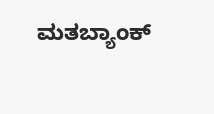ಮತಬ್ಯಾಂಕ್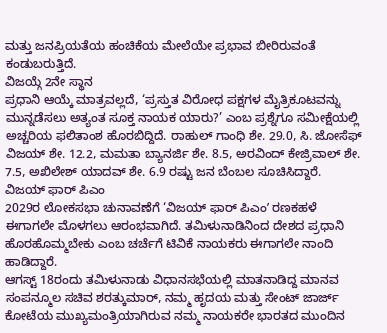ಮತ್ತು ಜನಪ್ರಿಯತೆಯ ಹಂಚಿಕೆಯ ಮೇಲೆಯೇ ಪ್ರಭಾವ ಬೀರಿರುವಂತೆ ಕಂಡುಬರುತ್ತಿದೆ.
ವಿಜಯ್ಗೆ 2ನೇ ಸ್ಥಾನ
ಪ್ರಧಾನಿ ಆಯ್ಕೆ ಮಾತ್ರವಲ್ಲದೆ, ‘ಪ್ರಸ್ತುತ ವಿರೋಧ ಪಕ್ಷಗಳ ಮೈತ್ರಿಕೂಟವನ್ನು ಮುನ್ನಡೆಸಲು ಅತ್ಯಂತ ಸೂಕ್ತ ನಾಯಕ ಯಾರು?’ ಎಂಬ ಪ್ರಶ್ನೆಗೂ ಸಮೀಕ್ಷೆಯಲ್ಲಿ ಅಚ್ಚರಿಯ ಫಲಿತಾಂಶ ಹೊರಬಿದ್ದಿದೆ. ರಾಹುಲ್ ಗಾಂಧಿ ಶೇ. 29.0, ಸಿ. ಜೋಸೆಫ್ ವಿಜಯ್ ಶೇ. 12.2, ಮಮತಾ ಬ್ಯಾನರ್ಜಿ ಶೇ. 8.5, ಅರವಿಂದ್ ಕೇಜ್ರಿವಾಲ್ ಶೇ. 7.5, ಅಖಿಲೇಶ್ ಯಾದವ್ ಶೇ. 6.9 ರಷ್ಟು ಜನ ಬೆಂಬಲ ಸೂಚಿಸಿದ್ದಾರೆ.
ವಿಜಯ್ ಫಾರ್ ಪಿಎಂ
2029ರ ಲೋಕಸಭಾ ಚುನಾವಣೆಗೆ ‘ವಿಜಯ್ ಫಾರ್ ಪಿಎಂʼ ರಣಕಹಳೆ ಈಗಾಗಲೇ ಮೊಳಗಲು ಆರಂಭವಾಗಿದೆ. ತಮಿಳುನಾಡಿನಿಂದ ದೇಶದ ಪ್ರಧಾನಿ ಹೊರಹೊಮ್ಮಬೇಕು ಎಂಬ ಚರ್ಚೆಗೆ ಟಿವಿಕೆ ನಾಯಕರು ಈಗಾಗಲೇ ನಾಂದಿ ಹಾಡಿದ್ದಾರೆ.
ಆಗಸ್ಟ್ 18ರಂದು ತಮಿಳುನಾಡು ವಿಧಾನಸಭೆಯಲ್ಲಿ ಮಾತನಾಡಿದ್ದ ಮಾನವ ಸಂಪನ್ಮೂಲ ಸಚಿವ ಶರತ್ಕುಮಾರ್, ನಮ್ಮ ಹೃದಯ ಮತ್ತು ಸೇಂಟ್ ಜಾರ್ಜ್ ಕೋಟೆಯ ಮುಖ್ಯಮಂತ್ರಿಯಾಗಿರುವ ನಮ್ಮ ನಾಯಕರೇ ಭಾರತದ ಮುಂದಿನ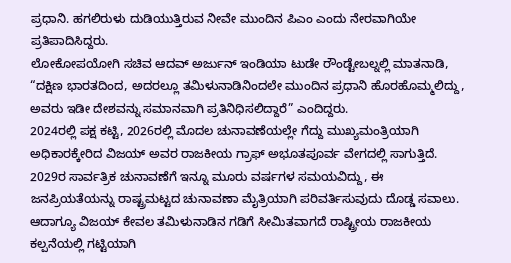ಪ್ರಧಾನಿ. ಹಗಲಿರುಳು ದುಡಿಯುತ್ತಿರುವ ನೀವೇ ಮುಂದಿನ ಪಿಎಂ ಎಂದು ನೇರವಾಗಿಯೇ ಪ್ರತಿಪಾದಿಸಿದ್ದರು.
ಲೋಕೋಪಯೋಗಿ ಸಚಿವ ಆದವ್ ಅರ್ಜುನ್ ಇಂಡಿಯಾ ಟುಡೇ ರೌಂಡ್ಟೇಬಲ್ನಲ್ಲಿ ಮಾತನಾಡಿ, “ದಕ್ಷಿಣ ಭಾರತದಿಂದ, ಅದರಲ್ಲೂ ತಮಿಳುನಾಡಿನಿಂದಲೇ ಮುಂದಿನ ಪ್ರಧಾನಿ ಹೊರಹೊಮ್ಮಲಿದ್ದು, ಅವರು ಇಡೀ ದೇಶವನ್ನು ಸಮಾನವಾಗಿ ಪ್ರತಿನಿಧಿಸಲಿದ್ದಾರೆ” ಎಂದಿದ್ದರು.
2024ರಲ್ಲಿ ಪಕ್ಷ ಕಟ್ಟಿ, 2026ರಲ್ಲಿ ಮೊದಲ ಚುನಾವಣೆಯಲ್ಲೇ ಗೆದ್ದು ಮುಖ್ಯಮಂತ್ರಿಯಾಗಿ ಅಧಿಕಾರಕ್ಕೇರಿದ ವಿಜಯ್ ಅವರ ರಾಜಕೀಯ ಗ್ರಾಫ್ ಅಭೂತಪೂರ್ವ ವೇಗದಲ್ಲಿ ಸಾಗುತ್ತಿದೆ. 2029ರ ಸಾರ್ವತ್ರಿಕ ಚುನಾವಣೆಗೆ ಇನ್ನೂ ಮೂರು ವರ್ಷಗಳ ಸಮಯವಿದ್ದು, ಈ ಜನಪ್ರಿಯತೆಯನ್ನು ರಾಷ್ಟ್ರಮಟ್ಟದ ಚುನಾವಣಾ ಮೈತ್ರಿಯಾಗಿ ಪರಿವರ್ತಿಸುವುದು ದೊಡ್ಡ ಸವಾಲು. ಆದಾಗ್ಯೂ ವಿಜಯ್ ಕೇವಲ ತಮಿಳುನಾಡಿನ ಗಡಿಗೆ ಸೀಮಿತವಾಗದೆ ರಾಷ್ಟ್ರೀಯ ರಾಜಕೀಯ ಕಲ್ಪನೆಯಲ್ಲಿ ಗಟ್ಟಿಯಾಗಿ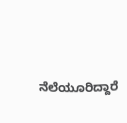ನೆಲೆಯೂರಿದ್ದಾರೆ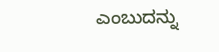ಎಂಬುದನ್ನು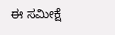ಈ ಸಮೀಕ್ಷೆ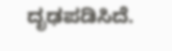ದೃಢಪಡಿಸಿದೆ.